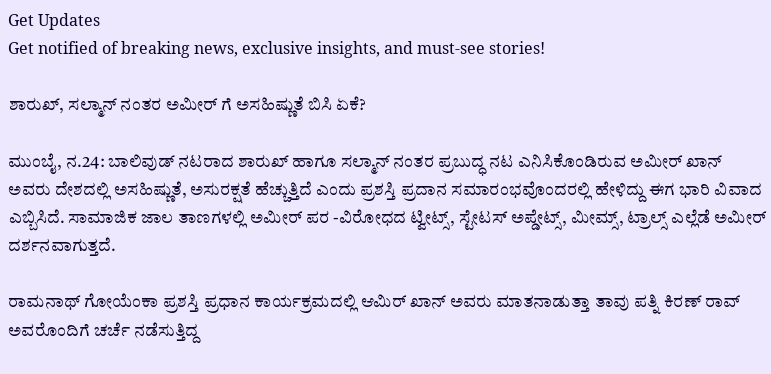Get Updates
Get notified of breaking news, exclusive insights, and must-see stories!

ಶಾರುಖ್, ಸಲ್ಮಾನ್ ನಂತರ ಅಮೀರ್ ಗೆ ಅಸಹಿಷ್ಣುತೆ ಬಿಸಿ ಏಕೆ?

ಮುಂಬೈ, ನ.24: ಬಾಲಿವುಡ್ ನಟರಾದ ಶಾರುಖ್ ಹಾಗೂ ಸಲ್ಮಾನ್ ನಂತರ ಪ್ರಬುದ್ಧ ನಟ ಎನಿಸಿಕೊಂಡಿರುವ ಅಮೀರ್ ಖಾನ್ ಅವರು ದೇಶದಲ್ಲಿ ಅಸಹಿಷ್ಣುತೆ, ಅಸುರಕ್ಷತೆ ಹೆಚ್ಚುತ್ತಿದೆ ಎಂದು ಪ್ರಶಸ್ತಿ ಪ್ರದಾನ ಸಮಾರಂಭವೊಂದರಲ್ಲಿ ಹೇಳಿದ್ದು ಈಗ ಭಾರಿ ವಿವಾದ ಎಬ್ಬಿಸಿದೆ. ಸಾಮಾಜಿಕ ಜಾಲ ತಾಣಗಳಲ್ಲಿ ಅಮೀರ್ ಪರ -ವಿರೋಧದ ಟ್ವೀಟ್ಸ್, ಸ್ಟೇಟಸ್ ಅಪ್ಡೇಟ್ಸ್, ಮೀಮ್ಸ್, ಟ್ರಾಲ್ಸ್ ಎಲ್ಲೆಡೆ ಅಮೀರ್ ದರ್ಶನವಾಗುತ್ತದೆ.

ರಾಮನಾಥ್ ಗೋಯೆಂಕಾ ಪ್ರಶಸ್ತಿ ಪ್ರಧಾನ ಕಾರ್ಯಕ್ರಮದಲ್ಲಿ ಆಮಿರ್ ಖಾನ್ ಅವರು ಮಾತನಾಡುತ್ತಾ ತಾವು ಪತ್ನಿ ಕಿರಣ್ ರಾವ್ ಅವರೊಂದಿಗೆ ಚರ್ಚೆ ನಡೆಸುತ್ತಿದ್ದ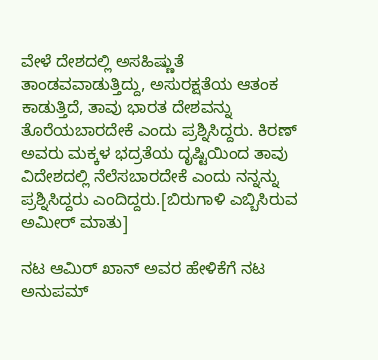ವೇಳೆ ದೇಶದಲ್ಲಿ ಅಸಹಿಷ್ಣುತೆ ತಾಂಡವವಾಡುತ್ತಿದ್ದು, ಅಸುರಕ್ಷತೆಯ ಆತಂಕ ಕಾಡುತ್ತಿದೆ, ತಾವು ಭಾರತ ದೇಶವನ್ನು ತೊರೆಯಬಾರದೇಕೆ ಎಂದು ಪ್ರಶ್ನಿಸಿದ್ದರು. ಕಿರಣ್ ಅವರು ಮಕ್ಕಳ ಭದ್ರತೆಯ ದೃಷ್ಟಿಯಿಂದ ತಾವು ವಿದೇಶದಲ್ಲಿ ನೆಲೆಸಬಾರದೇಕೆ ಎಂದು ನನ್ನನ್ನು ಪ್ರಶ್ನಿಸಿದ್ದರು ಎಂದಿದ್ದರು.[ಬಿರುಗಾಳಿ ಎಬ್ಬಿಸಿರುವ ಅಮೀರ್ ಮಾತು]

ನಟ ಆಮಿರ್ ಖಾನ್ ಅವರ ಹೇಳಿಕೆಗೆ ನಟ ಅನುಪಮ್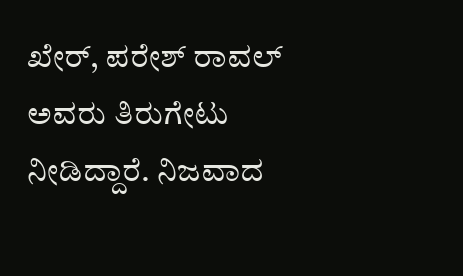ಖೇರ್, ಪರೇಶ್ ರಾವಲ್ ಅವರು ತಿರುಗೇಟು ನೀಡಿದ್ದಾರೆ. ನಿಜವಾದ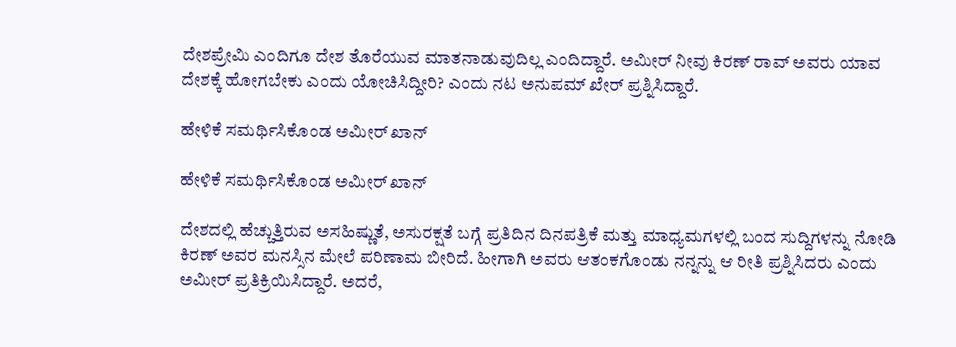ದೇಶಪ್ರೇಮಿ ಎಂದಿಗೂ ದೇಶ ತೊರೆಯುವ ಮಾತನಾಡುವುದಿಲ್ಲ ಎಂದಿದ್ದಾರೆ. ಅಮೀರ್ ನೀವು ಕಿರಣ್ ರಾವ್ ಅವರು ಯಾವ ದೇಶಕ್ಕೆ ಹೋಗಬೇಕು ಎಂದು ಯೋಚಿಸಿದ್ದೀರಿ? ಎಂದು ನಟ ಅನುಪಮ್ ಖೇರ್ ಪ್ರಶ್ನಿಸಿದ್ದಾರೆ.

ಹೇಳಿಕೆ ಸಮರ್ಥಿಸಿಕೊಂಡ ಅಮೀರ್ ಖಾನ್

ಹೇಳಿಕೆ ಸಮರ್ಥಿಸಿಕೊಂಡ ಅಮೀರ್ ಖಾನ್

ದೇಶದಲ್ಲಿ ಹೆಚ್ಚುತ್ತಿರುವ ಅಸಹಿಷ್ಣುತೆ, ಅಸುರಕ್ಷತೆ ಬಗ್ಗೆ ಪ್ರತಿದಿನ ದಿನಪತ್ರಿಕೆ ಮತ್ತು ಮಾಧ್ಯಮಗಳಲ್ಲಿ ಬಂದ ಸುದ್ದಿಗಳನ್ನು ನೋಡಿ ಕಿರಣ್ ಅವರ ಮನಸ್ಸಿನ ಮೇಲೆ ಪರಿಣಾಮ ಬೀರಿದೆ. ಹೀಗಾಗಿ ಅವರು ಆತಂಕಗೊಂಡು ನನ್ನನ್ನು ಆ ರೀತಿ ಪ್ರಶ್ನಿಸಿದರು ಎಂದು ಅಮೀರ್ ಪ್ರತಿಕ್ರಿಯಿಸಿದ್ದಾರೆ. ಅದರೆ,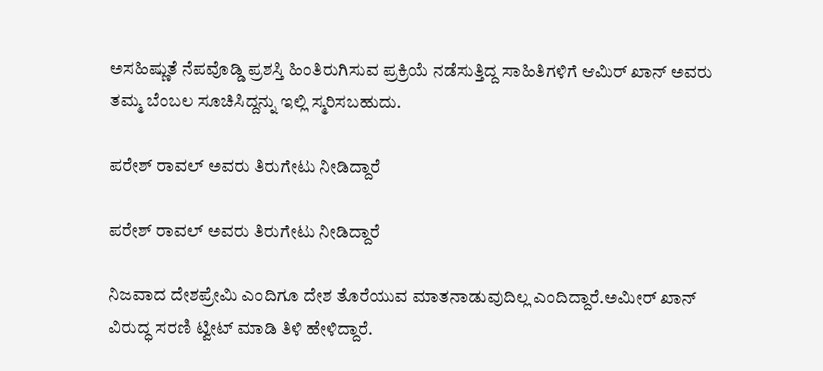ಅಸಹಿಷ್ಣುತೆ ನೆಪವೊಡ್ಡಿ ಪ್ರಶಸ್ತಿ ಹಿಂತಿರುಗಿಸುವ ಪ್ರಕ್ರಿಯೆ ನಡೆಸುತ್ತಿದ್ದ ಸಾಹಿತಿಗಳಿಗೆ ಆಮಿರ್ ಖಾನ್ ಅವರು ತಮ್ಮ ಬೆಂಬಲ ಸೂಚಿಸಿದ್ದನ್ನು ಇಲ್ಲಿ ಸ್ಮರಿಸಬಹುದು.

ಪರೇಶ್ ರಾವಲ್ ಅವರು ತಿರುಗೇಟು ನೀಡಿದ್ದಾರೆ

ಪರೇಶ್ ರಾವಲ್ ಅವರು ತಿರುಗೇಟು ನೀಡಿದ್ದಾರೆ

ನಿಜವಾದ ದೇಶಪ್ರೇಮಿ ಎಂದಿಗೂ ದೇಶ ತೊರೆಯುವ ಮಾತನಾಡುವುದಿಲ್ಲ ಎಂದಿದ್ದಾರೆ.ಅಮೀರ್ ಖಾನ್ ವಿರುದ್ಧ ಸರಣಿ ಟ್ವೀಟ್ ಮಾಡಿ ತಿಳಿ ಹೇಳಿದ್ದಾರೆ.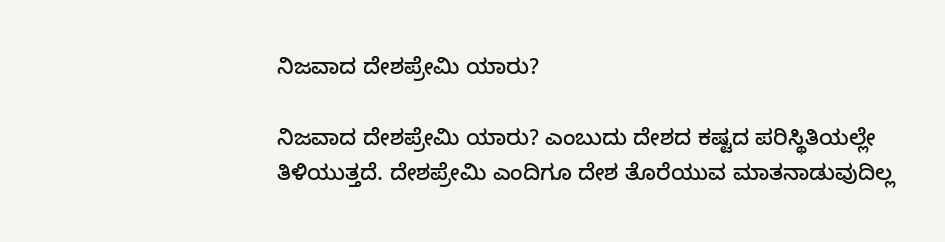ನಿಜವಾದ ದೇಶಪ್ರೇಮಿ ಯಾರು?

ನಿಜವಾದ ದೇಶಪ್ರೇಮಿ ಯಾರು? ಎಂಬುದು ದೇಶದ ಕಷ್ಟದ ಪರಿಸ್ಥಿತಿಯಲ್ಲೇ ತಿಳಿಯುತ್ತದೆ. ದೇಶಪ್ರೇಮಿ ಎಂದಿಗೂ ದೇಶ ತೊರೆಯುವ ಮಾತನಾಡುವುದಿಲ್ಲ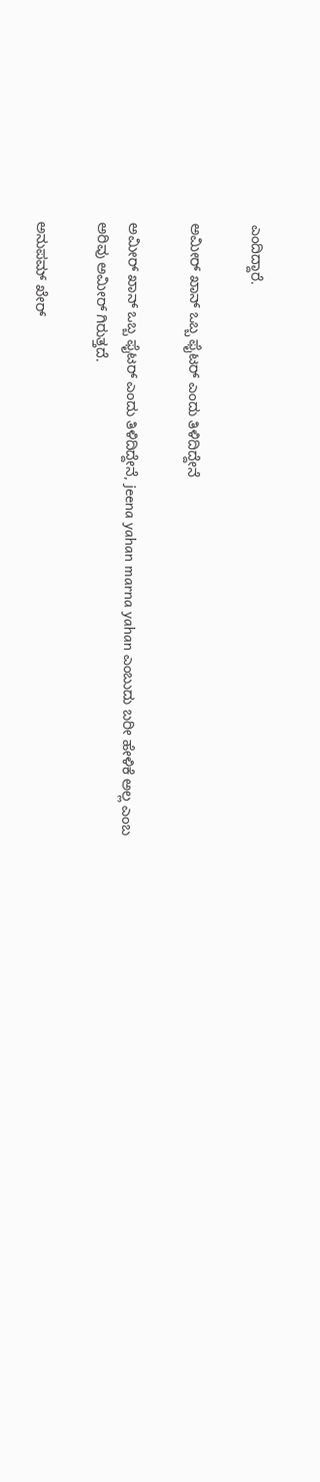ಎಂದಿದ್ದಾರೆ.

ಅಮೀರ್ ಖಾನ್ ಒಬ್ಬ ಫೈಟರ್ ಎಂದು ತಿಳಿದಿದ್ದೇನೆ

ಅಮೀರ್ ಖಾನ್ ಒಬ್ಬ ಫೈಟರ್ ಎಂದು ತಿಳಿದಿದ್ದೇನೆ, jeena yahan marna yahan ಎಂಬುದು ಬರೀ ಹೇಳಿಕೆ ಅಲ್ಲ ಎಂಬ ಅರಿವು ಅಮೀರ್ ಗಿರುತ್ತದೆ.

ಅನುಪಮ್ ಖೇರ್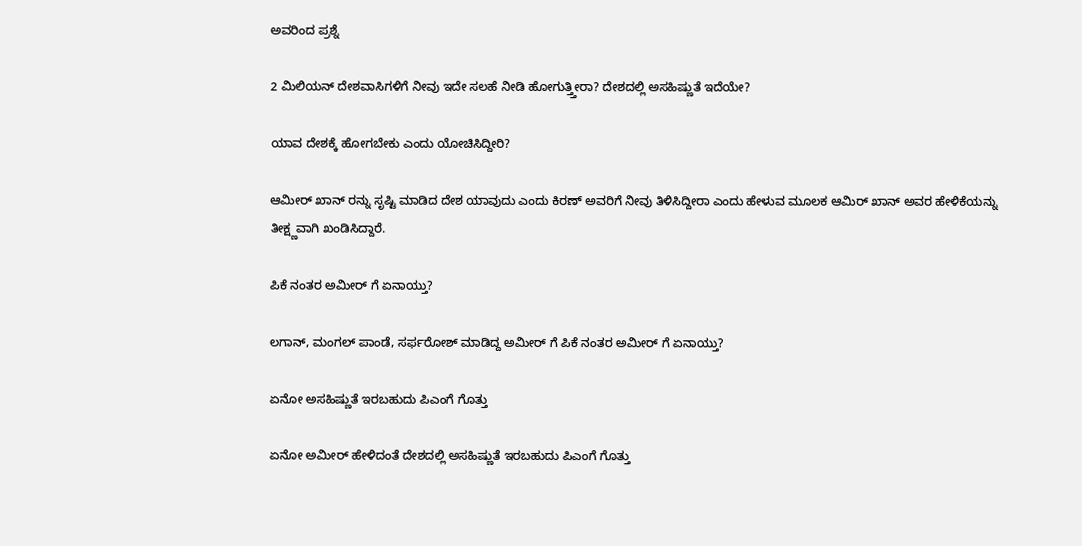ಅವರಿಂದ ಪ್ರಶ್ನೆ

2 ಮಿಲಿಯನ್ ದೇಶವಾಸಿಗಳಿಗೆ ನೀವು ಇದೇ ಸಲಹೆ ನೀಡಿ ಹೋಗುತ್ತ್ತೀರಾ? ದೇಶದಲ್ಲಿ ಅಸಹಿಷ್ಣುತೆ ಇದೆಯೇ?

ಯಾವ ದೇಶಕ್ಕೆ ಹೋಗಬೇಕು ಎಂದು ಯೋಚಿಸಿದ್ದೀರಿ?

ಆಮೀರ್ ಖಾನ್ ರನ್ನು ಸೃಷ್ಟಿ ಮಾಡಿದ ದೇಶ ಯಾವುದು ಎಂದು ಕಿರಣ್ ಅವರಿಗೆ ನೀವು ತಿಳಿಸಿದ್ದೀರಾ ಎಂದು ಹೇಳುವ ಮೂಲಕ ಆಮಿರ್ ಖಾನ್ ಅವರ ಹೇಳಿಕೆಯನ್ನು ತೀಕ್ಷ್ಣವಾಗಿ ಖಂಡಿಸಿದ್ದಾರೆ.

ಪಿಕೆ ನಂತರ ಅಮೀರ್ ಗೆ ಏನಾಯ್ತು?

ಲಗಾನ್, ಮಂಗಲ್ ಪಾಂಡೆ, ಸರ್ಫರೋಶ್ ಮಾಡಿದ್ದ ಅಮೀರ್ ಗೆ ಪಿಕೆ ನಂತರ ಅಮೀರ್ ಗೆ ಏನಾಯ್ತು?

ಏನೋ ಅಸಹಿಷ್ಣುತೆ ಇರಬಹುದು ಪಿಎಂಗೆ ಗೊತ್ತು

ಏನೋ ಅಮೀರ್ ಹೇಳಿದಂತೆ ದೇಶದಲ್ಲಿ ಅಸಹಿಷ್ಣುತೆ ಇರಬಹುದು ಪಿಎಂಗೆ ಗೊತ್ತು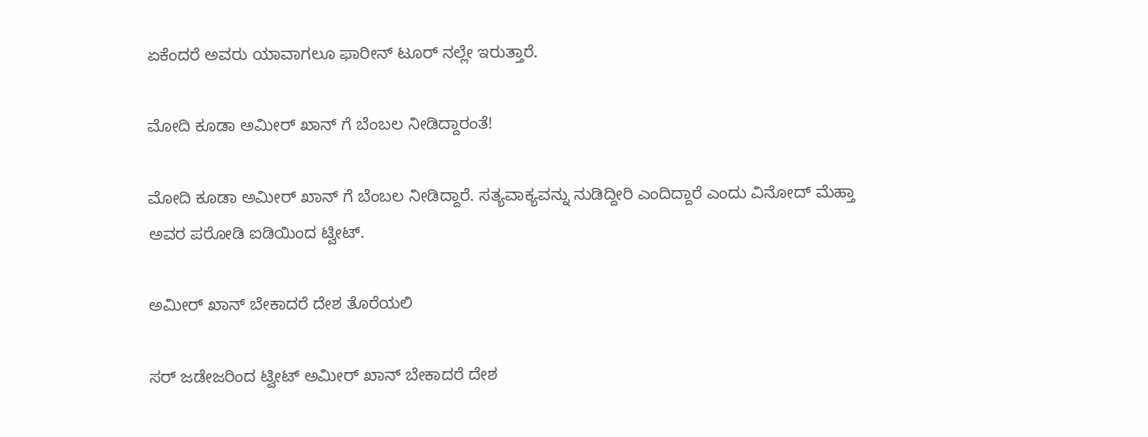ಏಕೆಂದರೆ ಅವರು ಯಾವಾಗಲೂ ಫಾರೀನ್ ಟೂರ್ ನಲ್ಲೇ ಇರುತ್ತಾರೆ.

ಮೋದಿ ಕೂಡಾ ಅಮೀರ್ ಖಾನ್ ಗೆ ಬೆಂಬಲ ನೀಡಿದ್ದಾರಂತೆ!

ಮೋದಿ ಕೂಡಾ ಅಮೀರ್ ಖಾನ್ ಗೆ ಬೆಂಬಲ ನೀಡಿದ್ದಾರೆ. ಸತ್ಯವಾಕ್ಯವನ್ನು ನುಡಿದ್ದೀರಿ ಎಂದಿದ್ದಾರೆ ಎಂದು ವಿನೋದ್ ಮೆಹ್ತಾ ಅವರ ಪರೋಡಿ ಐಡಿಯಿಂದ ಟ್ವೀಟ್.

ಅಮೀರ್ ಖಾನ್ ಬೇಕಾದರೆ ದೇಶ ತೊರೆಯಲಿ

ಸರ್ ಜಡೇಜರಿಂದ ಟ್ವೀಟ್ ಅಮೀರ್ ಖಾನ್ ಬೇಕಾದರೆ ದೇಶ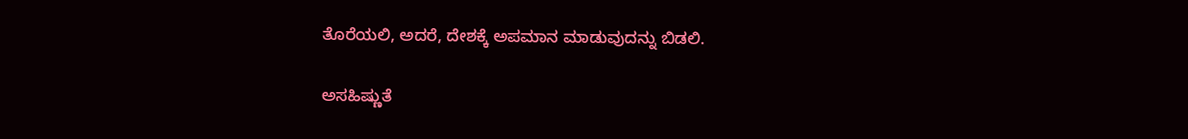ತೊರೆಯಲಿ, ಅದರೆ, ದೇಶಕ್ಕೆ ಅಪಮಾನ ಮಾಡುವುದನ್ನು ಬಿಡಲಿ.

ಅಸಹಿಷ್ಣುತೆ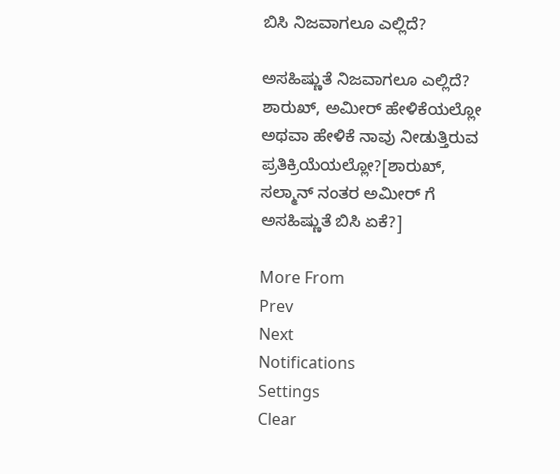ಬಿಸಿ ನಿಜವಾಗಲೂ ಎಲ್ಲಿದೆ?

ಅಸಹಿಷ್ಣುತೆ ನಿಜವಾಗಲೂ ಎಲ್ಲಿದೆ? ಶಾರುಖ್, ಅಮೀರ್ ಹೇಳಿಕೆಯಲ್ಲೋ ಅಥವಾ ಹೇಳಿಕೆ ನಾವು ನೀಡುತ್ತಿರುವ ಪ್ರತಿಕ್ರಿಯೆಯಲ್ಲೋ?[ಶಾರುಖ್, ಸಲ್ಮಾನ್ ನಂತರ ಅಮೀರ್ ಗೆ ಅಸಹಿಷ್ಣುತೆ ಬಿಸಿ ಏಕೆ?]

More From
Prev
Next
Notifications
Settings
Clear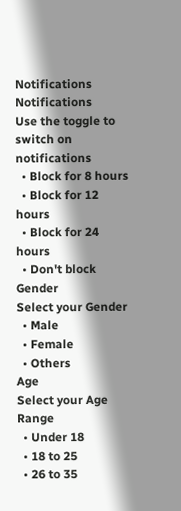Notifications
Notifications
Use the toggle to switch on notifications
  • Block for 8 hours
  • Block for 12 hours
  • Block for 24 hours
  • Don't block
Gender
Select your Gender
  • Male
  • Female
  • Others
Age
Select your Age Range
  • Under 18
  • 18 to 25
  • 26 to 35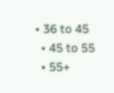• 36 to 45
  • 45 to 55
  • 55+